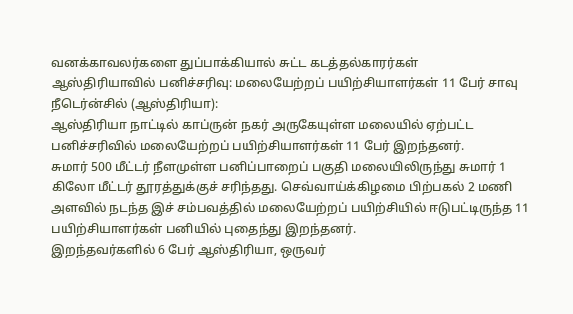வனக்காவலர்களை துப்பாக்கியால் சுட்ட கடத்தல்காரர்கள்
ஆஸ்திரியாவில் பனிச்சரிவு: மலையேற்றப் பயிற்சியாளர்கள் 11 பேர் சாவு
நீடெர்ன்சில் (ஆஸ்திரியா):
ஆஸ்திரியா நாட்டில் காப்ருன் நகர் அருகேயுள்ள மலையில் ஏற்பட்ட பனிச்சரிவில் மலையேற்றப் பயிற்சியாளர்கள் 11 பேர் இறந்தனர்.
சுமார் 500 மீட்டர் நீளமுள்ள பனிப்பாறைப் பகுதி மலையிலிருந்து சுமார் 1 கிலோ மீட்டர் தூரத்துக்குச் சரிந்தது. செவ்வாய்க்கிழமை பிற்பகல் 2 மணி அளவில் நடந்த இச் சம்பவத்தில் மலையேற்றப் பயிற்சியில் ஈடுபட்டிருந்த 11 பயிற்சியாளர்கள் பனியில் புதைந்து இறந்தனர்.
இறந்தவர்களில் 6 பேர் ஆஸ்திரியா, ஒருவர்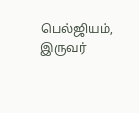பெல்ஜியம், இருவர்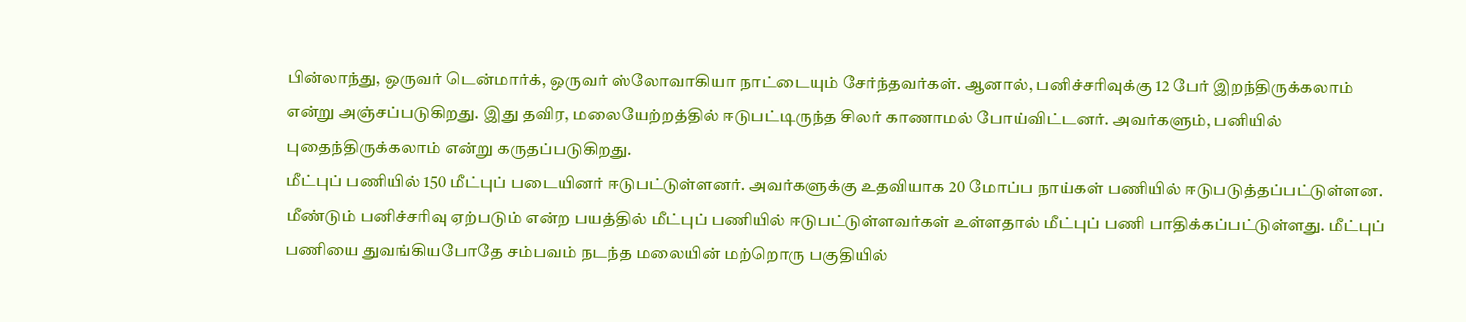பின்லாந்து, ஒருவர் டென்மார்க், ஒருவர் ஸ்லோவாகியா நாட்டையும் சேர்ந்தவர்கள். ஆனால், பனிச்சரிவுக்கு 12 பேர் இறந்திருக்கலாம் என்று அஞ்சப்படுகிறது. இது தவிர, மலையேற்றத்தில் ஈடுபட்டிருந்த சிலர் காணாமல் போய்விட்டனர். அவர்களும், பனியில் புதைந்திருக்கலாம் என்று கருதப்படுகிறது.
மீட்புப் பணியில் 150 மீட்புப் படையினர் ஈடுபட்டுள்ளனர். அவர்களுக்கு உதவியாக 20 மோப்ப நாய்கள் பணியில் ஈடுபடுத்தப்பட்டுள்ளன. மீண்டும் பனிச்சரிவு ஏற்படும் என்ற பயத்தில் மீட்புப் பணியில் ஈடுபட்டுள்ளவர்கள் உள்ளதால் மீட்புப் பணி பாதிக்கப்பட்டுள்ளது. மீட்புப் பணியை துவங்கியபோதே சம்பவம் நடந்த மலையின் மற்றொரு பகுதியில்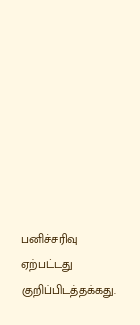பனிச்சரிவு ஏற்பட்டது குறிப்பிடத்தக்கது.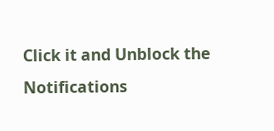Click it and Unblock the Notifications